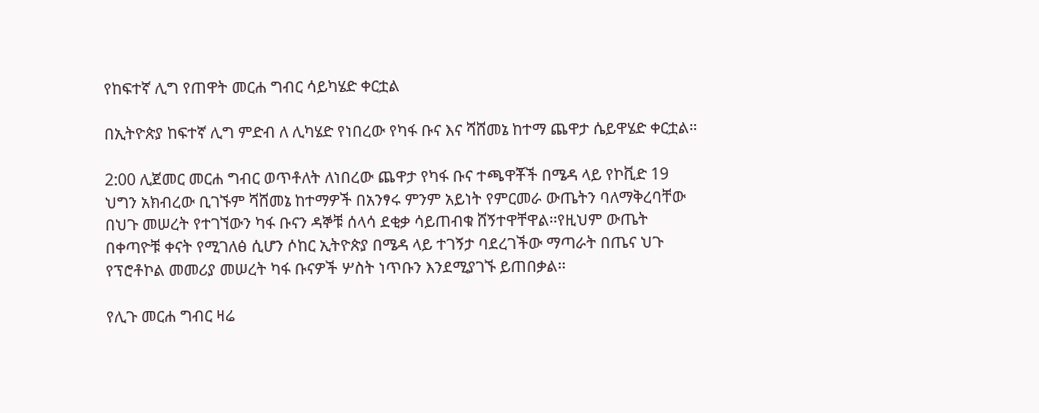የከፍተኛ ሊግ የጠዋት መርሐ ግብር ሳይካሄድ ቀርቷል

በኢትዮጵያ ከፍተኛ ሊግ ምድብ ለ ሊካሄድ የነበረው የካፋ ቡና እና ሻሸመኔ ከተማ ጨዋታ ሴይዋሄድ ቀርቷል።

2:00 ሊጀመር መርሐ ግብር ወጥቶለት ለነበረው ጨዋታ የካፋ ቡና ተጫዋቾች በሜዳ ላይ የኮቪድ 19 ህግን አክብረው ቢገኙም ሻሸመኔ ከተማዎች በአንፃሩ ምንም አይነት የምርመራ ውጤትን ባለማቅረባቸው በህጉ መሠረት የተገኘውን ካፋ ቡናን ዳኞቹ ሰላሳ ደቂቃ ሳይጠብቁ ሸኝተዋቸዋል፡፡የዚህም ውጤት በቀጣዮቹ ቀናት የሚገለፅ ሲሆን ሶከር ኢትዮጵያ በሜዳ ላይ ተገኝታ ባደረገችው ማጣራት በጤና ህጉ የፕሮቶኮል መመሪያ መሠረት ካፋ ቡናዎች ሦስት ነጥቡን እንደሚያገኙ ይጠበቃል፡፡

የሊጉ መርሐ ግብር ዛሬ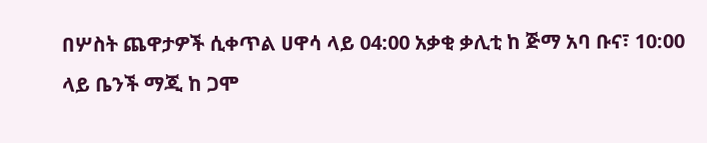በሦስት ጨዋታዎች ሲቀጥል ሀዋሳ ላይ 04:00 አቃቂ ቃሊቲ ከ ጅማ አባ ቡና፣ 10:00 ላይ ቤንች ማጂ ከ ጋሞ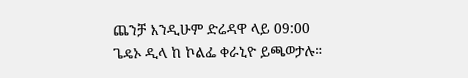ጨንቻ እንዲሁም ድሬዳዋ ላይ 09:00 ጌዴኦ ዲላ ከ ኮልፌ ቀራኒዮ ይጫወታሉ።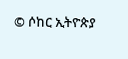© ሶከር ኢትዮጵያ